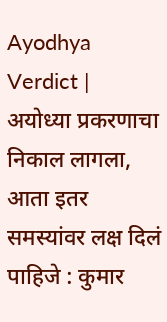Ayodhya Verdict | अयोध्या प्रकरणाचा निकाल लागला, आता इतर समस्यांवर लक्ष दिलं पाहिजे : कुमार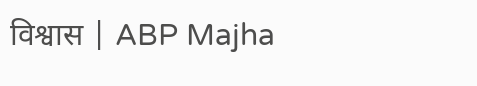विश्वास | ABP Majha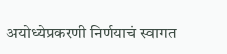अयोध्येप्रकरणी निर्णयाचं स्वागत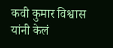कवी कुमार विश्वास यांनी केलं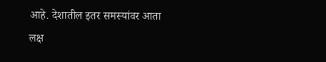आहे. देशातील इतर समस्यांवर आता लक्ष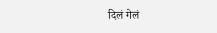दिलं गेलं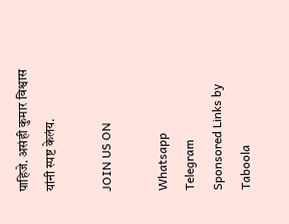पाहिजे. असंही कुमार विश्वास यांनी स्पष्ट केलंय.

JOIN US ON

Whatsapp
Telegram
Sponsored Links by Taboola